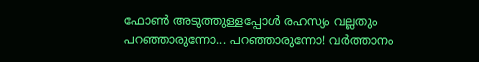ഫോൺ അടുത്തുള്ളപ്പോൾ രഹസ്യം വല്ലതും പറഞ്ഞാരുന്നോ... പറഞ്ഞാരുന്നോ! വർത്താനം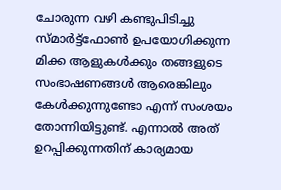ചോരുന്ന വഴി കണ്ടുപിടിച്ചു
സ്മാർട്ട്ഫോൺ ഉപയോഗിക്കുന്ന മിക്ക ആളുകൾക്കും തങ്ങളുടെ സംഭാഷണങ്ങൾ ആരെങ്കിലും കേൾക്കുന്നുണ്ടോ എന്ന് സംശയം തോന്നിയിട്ടുണ്ട്. എന്നാൽ അത് ഉറപ്പിക്കുന്നതിന് കാര്യമായ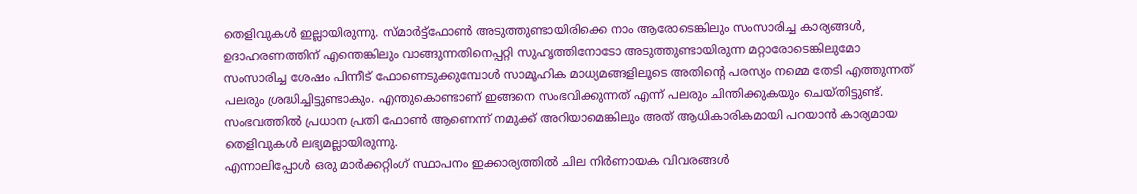തെളിവുകൾ ഇല്ലായിരുന്നു. സ്മാർട്ട്ഫോൺ അടുത്തുണ്ടായിരിക്കെ നാം ആരോടെങ്കിലും സംസാരിച്ച കാര്യങ്ങൾ, ഉദാഹരണത്തിന് എന്തെങ്കിലും വാങ്ങുന്നതിനെപ്പറ്റി സുഹൃത്തിനോടോ അടുത്തുണ്ടായിരുന്ന മറ്റാരോടെങ്കിലുമോ സംസാരിച്ച ശേഷം പിന്നീട് ഫോണെടുക്കുമ്പോൾ സാമൂഹിക മാധ്യമങ്ങളിലൂടെ അതിന്റെ പരസ്യം നമ്മെ തേടി എത്തുന്നത് പലരും ശ്രദ്ധിച്ചിട്ടുണ്ടാകും. എന്തുകൊണ്ടാണ് ഇങ്ങനെ സംഭവിക്കുന്നത് എന്ന് പലരും ചിന്തിക്കുകയും ചെയ്തിട്ടുണ്ട്. സംഭവത്തിൽ പ്രധാന പ്രതി ഫോൺ ആണെന്ന് നമുക്ക് അറിയാമെങ്കിലും അത് ആധികാരികമായി പറയാൻ കാര്യമായ തെളിവുകൾ ലഭ്യമല്ലായിരുന്നു.
എന്നാലിപ്പോൾ ഒരു മാർക്കറ്റിംഗ് സ്ഥാപനം ഇക്കാര്യത്തിൽ ചില നിർണായക വിവരങ്ങൾ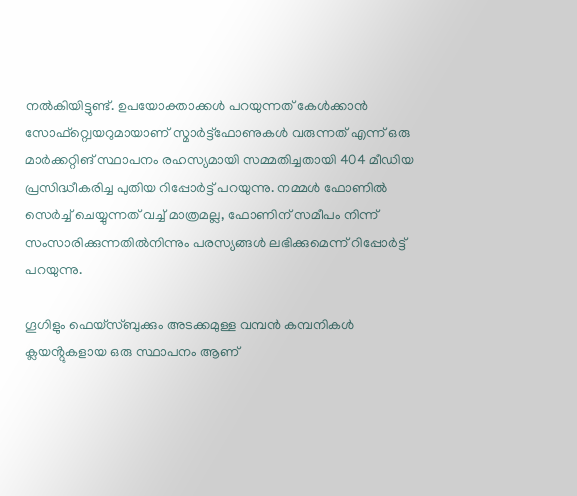നൽകിയിട്ടുണ്ട്. ഉപയോക്താക്കൾ പറയുന്നത് കേൾക്കാൻ സോഫ്റ്റ്വെയറുമായാണ് സ്മാർട്ട്ഫോണുകൾ വരുന്നത് എന്ന് ഒരു മാർക്കറ്റിങ് സ്ഥാപനം രഹസ്യമായി സമ്മതിച്ചതായി 404 മീഡിയ പ്രസിദ്ധീകരിച്ച പുതിയ റിപ്പോർട്ട് പറയുന്നു. നമ്മൾ ഫോണിൽ സെർച്ച് ചെയ്യുന്നത് വച്ച് മാത്രമല്ല, ഫോണിന് സമീപം നിന്ന് സംസാരിക്കുന്നതിൽനിന്നും പരസ്യങ്ങൾ ലഭിക്കുമെന്ന് റിപ്പോർട്ട് പറയുന്നു.

ഗൂഗിളും ഫെയ്സ്ബുക്കും അടക്കമുള്ള വമ്പൻ കമ്പനികൾ ക്ലയൻ്റുകളായ ഒരു സ്ഥാപനം ആണ്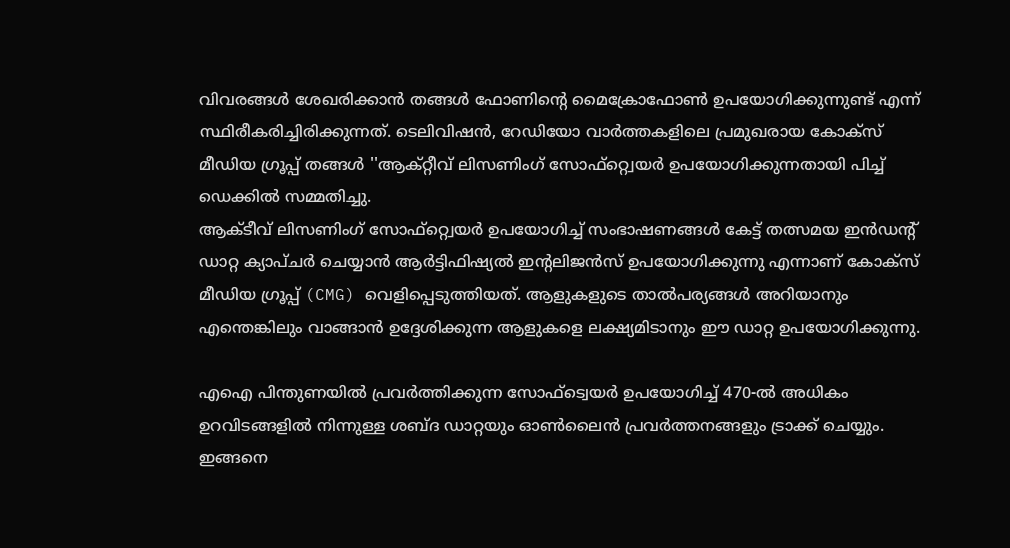വിവരങ്ങൾ ശേഖരിക്കാൻ തങ്ങൾ ഫോണിൻ്റെ മൈക്രോഫോൺ ഉപയോഗിക്കുന്നുണ്ട് എന്ന് സ്ഥിരീകരിച്ചിരിക്കുന്നത്. ടെലിവിഷൻ, റേഡിയോ വാർത്തകളിലെ പ്രമുഖരായ കോക്സ് മീഡിയ ഗ്രൂപ്പ് തങ്ങൾ ''ആക്റ്റീവ് ലിസണിംഗ് സോഫ്റ്റ്വെയർ ഉപയോഗിക്കുന്നതായി പിച്ച് ഡെക്കിൽ സമ്മതിച്ചു.
ആക്ടീവ് ലിസണിംഗ് സോഫ്റ്റ്വെയർ ഉപയോഗിച്ച് സംഭാഷണങ്ങൾ കേട്ട് തത്സമയ ഇൻഡൻ്റ് ഡാറ്റ ക്യാപ്ചർ ചെയ്യാൻ ആർട്ടിഫിഷ്യൽ ഇൻ്റലിജൻസ് ഉപയോഗിക്കുന്നു എന്നാണ് കോക്സ് മീഡിയ ഗ്രൂപ്പ് (CMG) വെളിപ്പെടുത്തിയത്. ആളുകളുടെ താൽപര്യങ്ങൾ അറിയാനും എന്തെങ്കിലും വാങ്ങാൻ ഉദ്ദേശിക്കുന്ന ആളുകളെ ലക്ഷ്യമിടാനും ഈ ഡാറ്റ ഉപയോഗിക്കുന്നു.

എഐ പിന്തുണയിൽ പ്രവർത്തിക്കുന്ന സോഫ്ട്വെയർ ഉപയോഗിച്ച് 470-ൽ അധികം ഉറവിടങ്ങളിൽ നിന്നുള്ള ശബ്ദ ഡാറ്റയും ഓൺലൈൻ പ്രവർത്തനങ്ങളും ട്രാക്ക് ചെയ്യും. ഇങ്ങനെ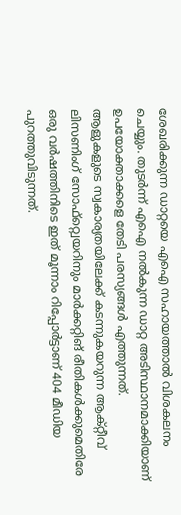ശേഖരിക്കുന്ന ഡാറ്റയെ എഐ സഹായത്താൽ വിശകലനം ചെയ്യും. തുടർന്ന് എഐ നൽകുന്ന ഡാറ്റ അടിസ്ഥാനമാക്കിയാണ് ഉപയോക്താക്കളെ തേടി പരസ്യങ്ങൾ എത്തുന്നത്.
ആളുകളുടെ സ്വകാര്യതയിലേക്ക് കടന്നുകയറുന്ന ആക്റ്റീവ് ലിസണിംഗ് സോഫ്റ്റ്വെയറിനും മാർക്കറ്റിങ് രീതികൾക്കുമെതിരേ ഒരു വർഷത്തിനിടെ ഇത് മൂന്നാം റിപ്പോർട്ടാണ് 404 മീഡിയ പുറത്തുവിടുന്നത്.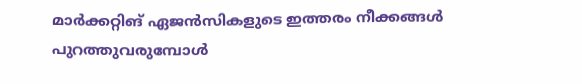മാർക്കറ്റിങ് ഏജൻസികളുടെ ഇത്തരം നീക്കങ്ങൾ പുറത്തുവരുമ്പോൾ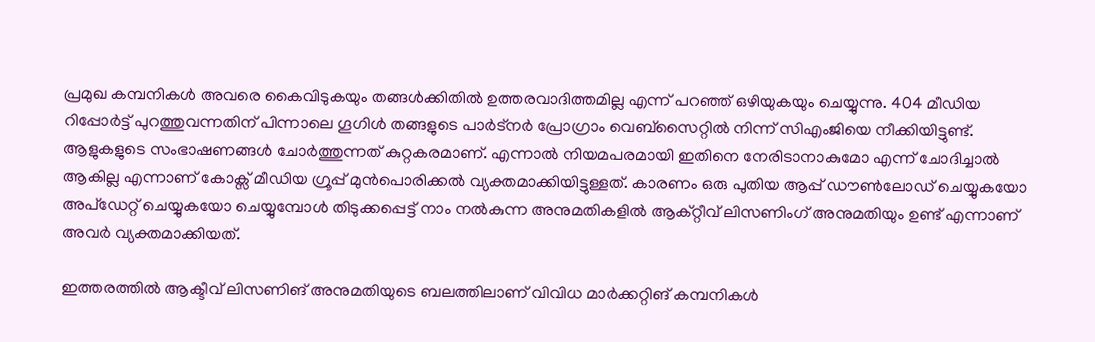പ്രമുഖ കമ്പനികൾ അവരെ കൈവിടുകയും തങ്ങൾക്കിതിൽ ഉത്തരവാദിത്തമില്ല എന്ന് പറഞ്ഞ് ഒഴിയുകയും ചെയ്യുന്നു. 404 മീഡിയ റിപ്പോർട്ട് പുറത്തുവന്നതിന് പിന്നാലെ ഗൂഗിൾ തങ്ങളുടെ പാർട്നർ പ്രോഗ്രാം വെബ്സൈറ്റിൽ നിന്ന് സിഎംജിയെ നീക്കിയിട്ടുണ്ട്.
ആളുകളുടെ സംഭാഷണങ്ങൾ ചോർത്തുന്നത് കുറ്റകരമാണ്. എന്നാൽ നിയമപരമായി ഇതിനെ നേരിടാനാകുമോ എന്ന് ചോദിച്ചാൽ ആകില്ല എന്നാണ് കോക്സ് മീഡിയ ഗ്രൂപ്പ് മുൻപൊരിക്കൽ വ്യക്തമാക്കിയിട്ടുള്ളത്. കാരണം ഒരു പുതിയ ആപ്പ് ഡൗൺലോഡ് ചെയ്യുകയോ അപ്ഡേറ്റ് ചെയ്യുകയോ ചെയ്യുമ്പോൾ തിടുക്കപ്പെട്ട് നാം നൽകുന്ന അനുമതികളിൽ ആക്റ്റീവ് ലിസണിംഗ് അനുമതിയും ഉണ്ട് എന്നാണ് അവർ വ്യക്തമാക്കിയത്.

ഇത്തരത്തിൽ ആക്ടീവ് ലിസണിങ് അനുമതിയുടെ ബലത്തിലാണ് വിവിധ മാർക്കറ്റിങ് കമ്പനികൾ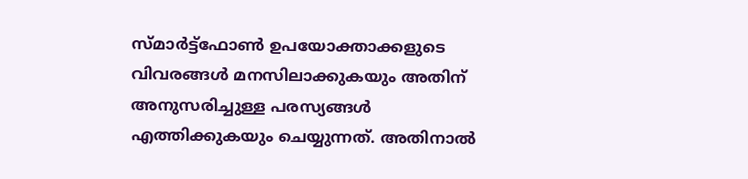സ്മാർട്ട്ഫോൺ ഉപയോക്താക്കളുടെ വിവരങ്ങൾ മനസിലാക്കുകയും അതിന് അനുസരിച്ചുള്ള പരസ്യങ്ങൾ എത്തിക്കുകയും ചെയ്യുന്നത്. അതിനാൽ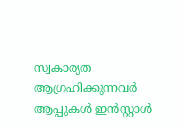സ്വകാര്യത ആഗ്രഹിക്കുന്നവർ ആപ്പുകൾ ഇൻസ്റ്റാൾ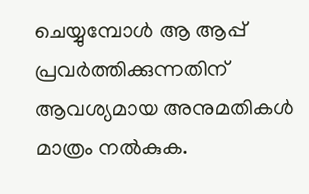ചെയ്യുമ്പോൾ ആ ആപ്പ് പ്രവർത്തിക്കുന്നതിന് ആവശ്യമായ അനുമതികൾ മാത്രം നൽകുക.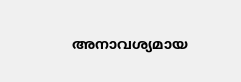അനാവശ്യമായ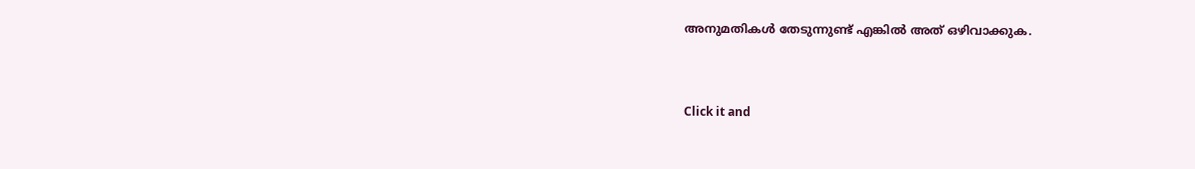അനുമതികൾ തേടുന്നുണ്ട് എങ്കിൽ അത് ഒഴിവാക്കുക.


Click it and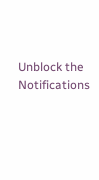Unblock the Notifications